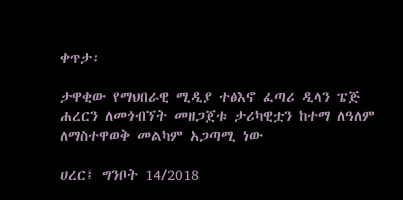ቀጥታ፡

ታዋቂው የማህበራዊ ሚዲያ ተፅእኖ ፈጣሪ ዲላን ፔጅ ሐረርን ለመጎብኘት መዘጋጀቱ ታሪካዊቷን ከተማ ለዓለም ለማስተዋወቅ መልካም አጋጣሚ ነው

ሀረር፤ ግንቦት 14/2018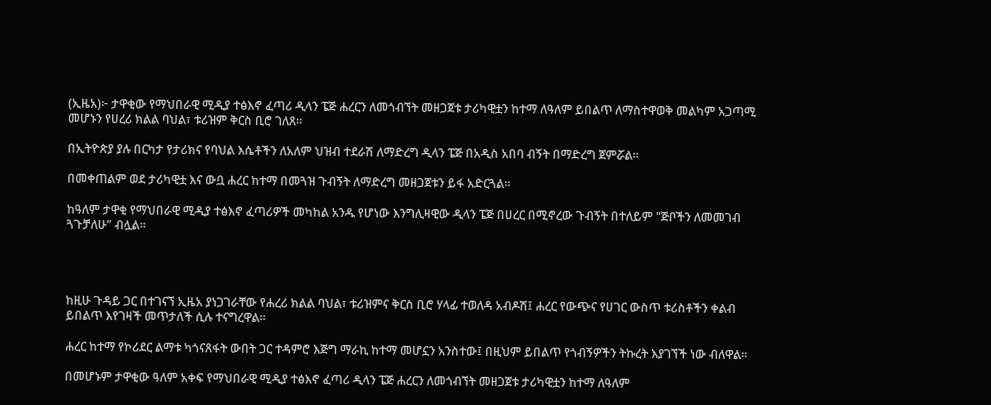(ኢዜአ)፦ ታዋቂው የማህበራዊ ሚዲያ ተፅእኖ ፈጣሪ ዲላን ፔጅ ሐረርን ለመጎብኘት መዘጋጀቱ ታሪካዊቷን ከተማ ለዓለም ይበልጥ ለማስተዋወቅ መልካም አጋጣሚ መሆኑን የሀረሪ ክልል ባህል፣ ቱሪዝም ቅርስ ቢሮ ገለጸ።

በኢትዮጵያ ያሉ በርካታ የታሪክና የባህል እሴቶችን ለአለም ህዝብ ተደራሽ ለማድረግ ዲላን ፔጅ በአዲስ አበባ ብኝት በማድረግ ጀምሯል።

በመቀጠልም ወደ ታሪካዊቷ እና ውቧ ሐረር ከተማ በመጓዝ ጉብኝት ለማድረግ መዘጋጀቱን ይፋ አድርጓል።

ከዓለም ታዋቂ የማህበራዊ ሚዲያ ተፅእኖ ፈጣሪዎች መካከል አንዱ የሆነው እንግሊዛዊው ዲላን ፔጅ በሀረር በሚኖረው ጉብኝት በተለይም "ጅቦችን ለመመገብ ጓጉቻለሁ” ብሏል።




ከዚሁ ጉዳይ ጋር በተገናኘ ኢዜአ ያነጋገራቸው የሐረሪ ክልል ባህል፣ ቱሪዝምና ቅርስ ቢሮ ሃላፊ ተወለዳ አብዶሽ፤ ሐረር የውጭና የሀገር ውስጥ ቱሪስቶችን ቀልብ ይበልጥ እየገዛች መጥታለች ሲሉ ተናግረዋል።

ሐረር ከተማ የኮሪደር ልማቱ ካጎናጸፋት ውበት ጋር ተዳምሮ እጅግ ማራኪ ከተማ መሆኗን አንስተው፤ በዚህም ይበልጥ የጎብኝዎችን ትኩረት እያገኘች ነው ብለዋል።

በመሆኑም ታዋቂው ዓለም አቀፍ የማህበራዊ ሚዲያ ተፅእኖ ፈጣሪ ዲላን ፔጅ ሐረርን ለመጎብኘት መዘጋጀቱ ታሪካዊቷን ከተማ ለዓለም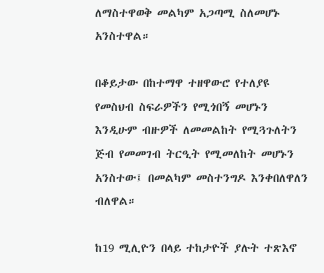ለማስተዋወቅ መልካም አጋጣሚ ስለመሆኑ አንስተዋል።

በቆይታው በከተማዋ ተዘዋውሮ የተለያዩ የመስህብ ስፍራዎችን የሚጎበኝ መሆኑን እንዲሁም ብዙዎች ለመመልከት የሚጓጉለትን ጅብ የመመገብ ትርዒት የሚመለከት መሆኑን አንስተው፤ በመልካም መስተንግዶ እንቀበለዋለን ብለዋል።

ከ19 ሚሊዮን በላይ ተከታዮች ያሉት ተጽእኖ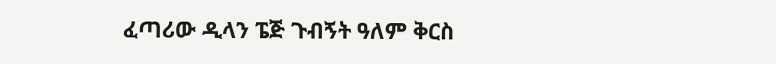ፈጣሪው ዲላን ፔጅ ጉብኝት ዓለም ቅርስ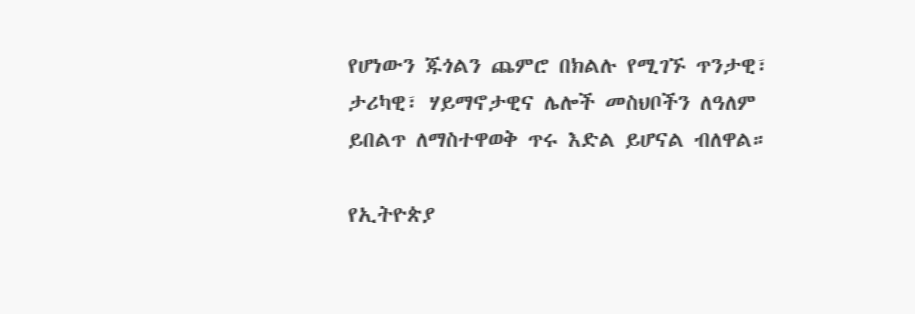የሆነውን ጁጎልን ጨምሮ በክልሉ የሚገኙ ጥንታዊ፣ ታሪካዊ፣ ሃይማኖታዊና ሌሎች መስህቦችን ለዓለም ይበልጥ ለማስተዋወቅ ጥሩ እድል ይሆናል ብለዋል።

የኢትዮጵያ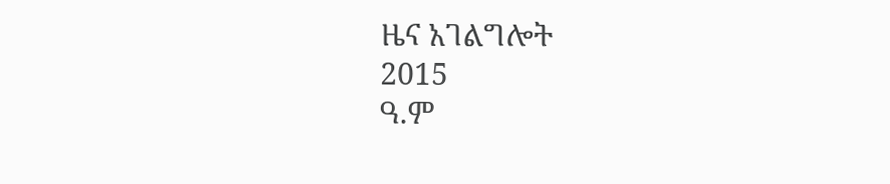ዜና አገልግሎት
2015
ዓ.ም